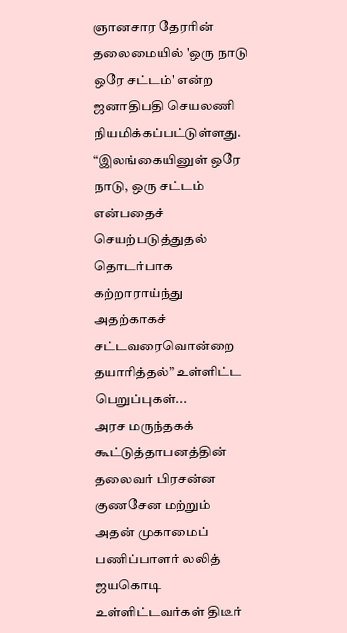ஞானசார தேரரின் தலைமையில் 'ஒரு நாடு ஒரே சட்டம்' என்ற ஜனாதிபதி செயலணி நியமிக்கப்பட்டுள்ளது.
“இலங்கையினுள் ஒரே நாடு, ஒரு சட்டம் என்பதைச் செயற்படுத்துதல் தொடர்பாக கற்றாராய்ந்து அதற்காகச் சட்டவரைவொன்றை தயாரித்தல்” உள்ளிட்ட பெறுப்புகள்...
அரச மருந்தகக் கூட்டுத்தாபனத்தின் தலைவர் பிரசன்ன குணசேன மற்றும் அதன் முகாமைப் பணிப்பாளர் லலித் ஜயகொடி உள்ளிட்டவர்கள் திடீர்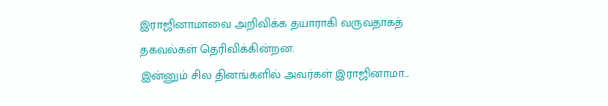இராஜினாமாவை அறிவிக்க தயாராகி வருவதாகத் தகவல்கள் தெரிவிக்கின்றன.
இன்னும் சில தினங்களில் அவர்கள் இராஜினாமா...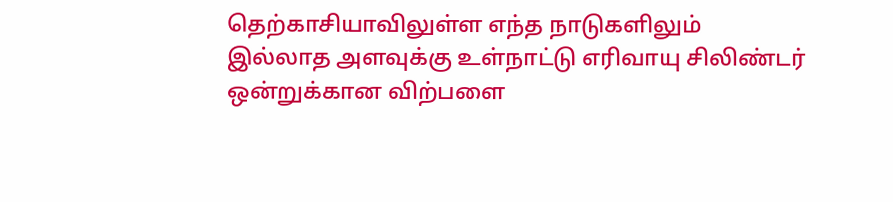தெற்காசியாவிலுள்ள எந்த நாடுகளிலும் இல்லாத அளவுக்கு உள்நாட்டு எரிவாயு சிலிண்டர் ஒன்றுக்கான விற்பளை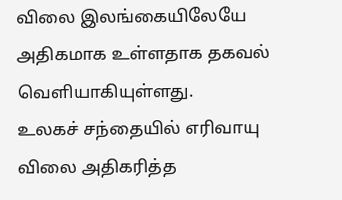விலை இலங்கையிலேயே அதிகமாக உள்ளதாக தகவல் வெளியாகியுள்ளது.
உலகச் சந்தையில் எரிவாயு விலை அதிகரித்த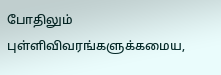போதிலும் புள்ளிவிவரங்களுக்கமைய,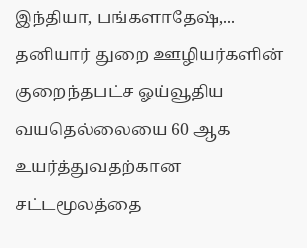இந்தியா, பங்களாதேஷ்,...
தனியார் துறை ஊழியர்களின் குறைந்தபட்ச ஓய்வூதிய வயதெல்லையை 60 ஆக உயர்த்துவதற்கான சட்டமூலத்தை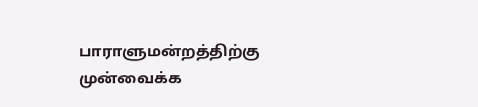பாராளுமன்றத்திற்கு முன்வைக்க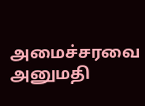அமைச்சரவை அனுமதி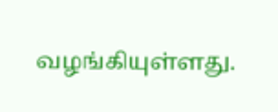வழங்கியுள்ளது.